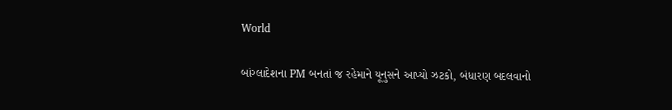World

બાંગ્લાદેશના PM બનતાં જ રહેમાને યૂનુસને આપ્યો ઝટકો, બંધારણ બદલવાનો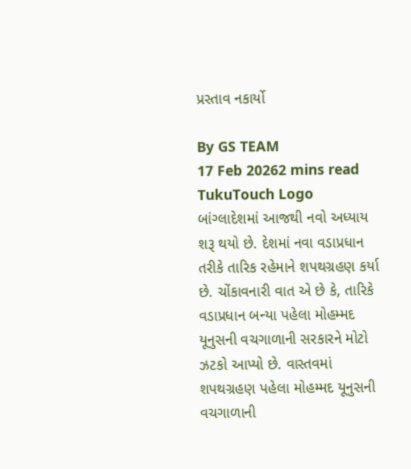પ્રસ્તાવ નકાર્યો

By GS TEAM
17 Feb 20262 mins read
TukuTouch Logo
બાંગ્લાદેશમાં આજથી નવો અધ્યાય શરૂ થયો છે. દેશમાં નવા વડાપ્રધાન તરીકે તારિક રહેમાને શપથગ્રહણ કર્યા છે. ચોંકાવનારી વાત એ છે કે, તારિકે વડાપ્રધાન બન્યા પહેલા મોહમ્મદ યૂનુસની વચગાળાની સરકારને મોટો ઝટકો આપ્યો છે. વાસ્તવમાં શપથગ્રહણ પહેલા મોહમ્મદ યૂનુસની વચગાળાની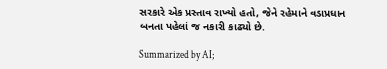સરકારે એક પ્રસ્તાવ રાખ્યો હતો, જેને રહેમાને વડાપ્રધાન બનતા પહેલાં જ નકારી કાઢ્યો છે.

Summarized by AI;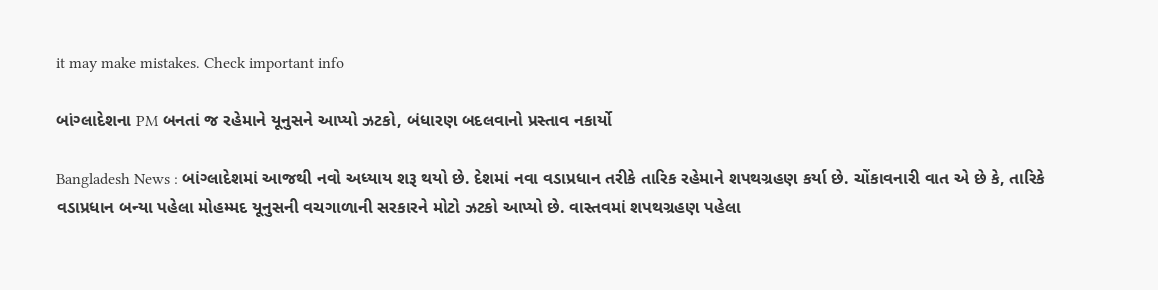it may make mistakes. Check important info

બાંગ્લાદેશના PM બનતાં જ રહેમાને યૂનુસને આપ્યો ઝટકો, બંધારણ બદલવાનો પ્રસ્તાવ નકાર્યો

Bangladesh News : બાંગ્લાદેશમાં આજથી નવો અધ્યાય શરૂ થયો છે. દેશમાં નવા વડાપ્રધાન તરીકે તારિક રહેમાને શપથગ્રહણ કર્યા છે. ચોંકાવનારી વાત એ છે કે, તારિકે વડાપ્રધાન બન્યા પહેલા મોહમ્મદ યૂનુસની વચગાળાની સરકારને મોટો ઝટકો આપ્યો છે. વાસ્તવમાં શપથગ્રહણ પહેલા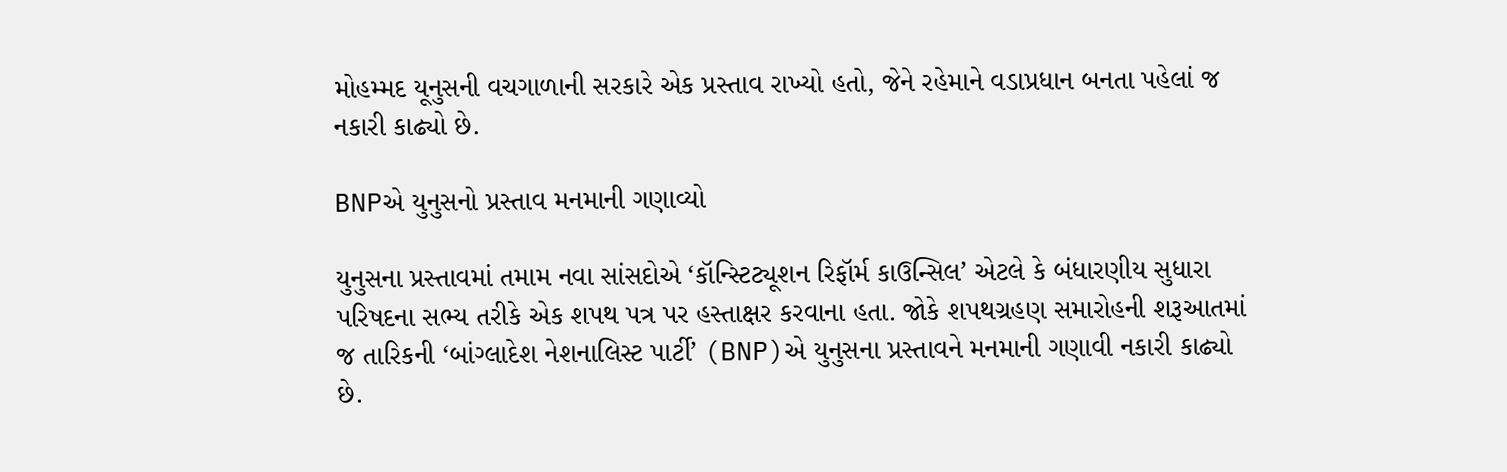મોહમ્મદ યૂનુસની વચગાળાની સરકારે એક પ્રસ્તાવ રાખ્યો હતો, જેને રહેમાને વડાપ્રધાન બનતા પહેલાં જ નકારી કાઢ્યો છે.

BNPએ યુનુસનો પ્રસ્તાવ મનમાની ગણાવ્યો

યુનુસના પ્રસ્તાવમાં તમામ નવા સાંસદોએ ‘કૉન્સ્ટિટ્યૂશન રિફૉર્મ કાઉન્સિલ’ એટલે કે બંધારણીય સુધારા પરિષદના સભ્ય તરીકે એક શપથ પત્ર પર હસ્તાક્ષર કરવાના હતા. જોકે શપથગ્રહણ સમારોહની શરૂઆતમાં જ તારિકની ‘બાંગ્લાદેશ નેશનાલિસ્ટ પાર્ટી’ (BNP)એ યુનુસના પ્રસ્તાવને મનમાની ગણાવી નકારી કાઢ્યો છે.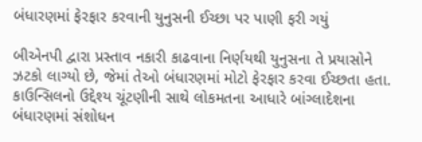બંધારણમાં ફેરફાર કરવાની યુનુસની ઈચ્છા પર પાણી ફરી ગયું

બીએનપી દ્વારા પ્રસ્તાવ નકારી કાઢવાના નિર્ણયથી યુનુસના તે પ્રયાસોને ઝટકો લાગ્યો છે, જેમાં તેઓ બંધારણમાં મોટો ફેરફાર કરવા ઈચ્છતા હતા. કાઉન્સિલનો ઉદ્દેશ્ય ચૂંટણીની સાથે લોકમતના આધારે બાંગ્લાદેશના બંધારણમાં સંશોધન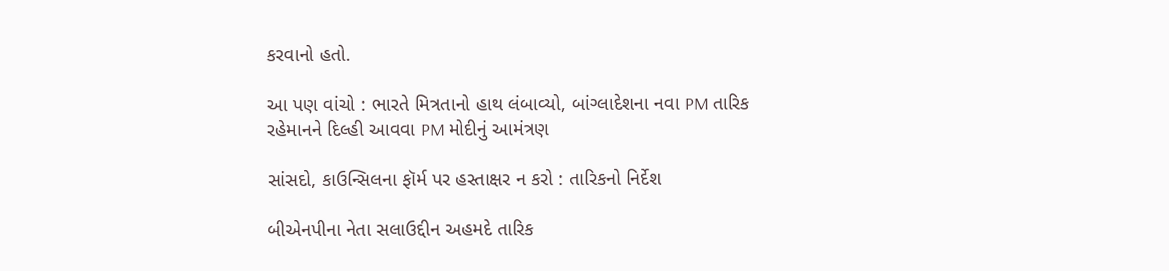કરવાનો હતો.

આ પણ વાંચો : ભારતે મિત્રતાનો હાથ લંબાવ્યો, બાંગ્લાદેશના નવા PM તારિક રહેમાનને દિલ્હી આવવા PM મોદીનું આમંત્રણ

સાંસદો, કાઉન્સિલના ફૉર્મ પર હસ્તાક્ષર ન કરો : તારિકનો નિર્દેશ

બીએનપીના નેતા સલાઉદ્દીન અહમદે તારિક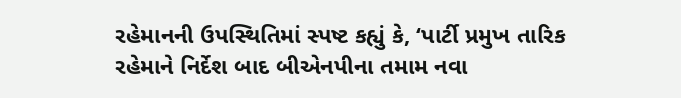રહેમાનની ઉપસ્થિતિમાં સ્પષ્ટ કહ્યું કે, ‘પાર્ટી પ્રમુખ તારિક રહેમાને નિર્દેશ બાદ બીએનપીના તમામ નવા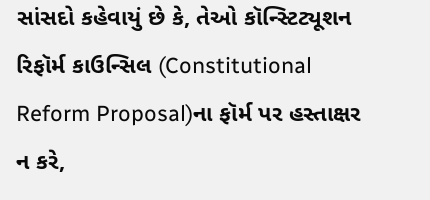સાંસદો કહેવાયું છે કે, તેઓ કૉન્સ્ટિટ્યૂશન રિફૉર્મ કાઉન્સિલ (Constitutional Reform Proposal)ના ફૉર્મ પર હસ્તાક્ષર ન કરે,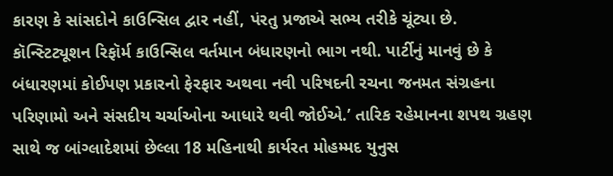કારણ કે સાંસદોને કાઉન્સિલ દ્વાર નહીં, પંરતુ પ્રજાએ સભ્ય તરીકે ચૂંટ્યા છે. કૉન્સ્ટિટ્યૂશન રિફૉર્મ કાઉન્સિલ વર્તમાન બંધારણનો ભાગ નથી. પાર્ટીનું માનવું છે કે બંધારણમાં કોઈપણ પ્રકારનો ફેરફાર અથવા નવી પરિષદની રચના જનમત સંગ્રહના પરિણામો અને સંસદીય ચર્ચાઓના આધારે થવી જોઈએ.’ તારિક રહેમાનના શપથ ગ્રહણ સાથે જ બાંગ્લાદેશમાં છેલ્લા 18 મહિનાથી કાર્યરત મોહમ્મદ યુનુસ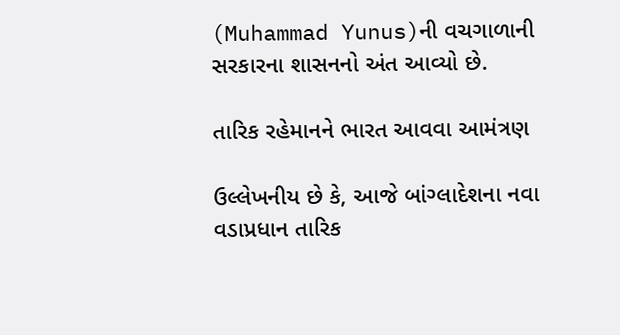(Muhammad Yunus)ની વચગાળાની સરકારના શાસનનો અંત આવ્યો છે.

તારિક રહેમાનને ભારત આવવા આમંત્રણ

ઉલ્લેખનીય છે કે, આજે બાંગ્લાદેશના નવા વડાપ્રધાન તારિક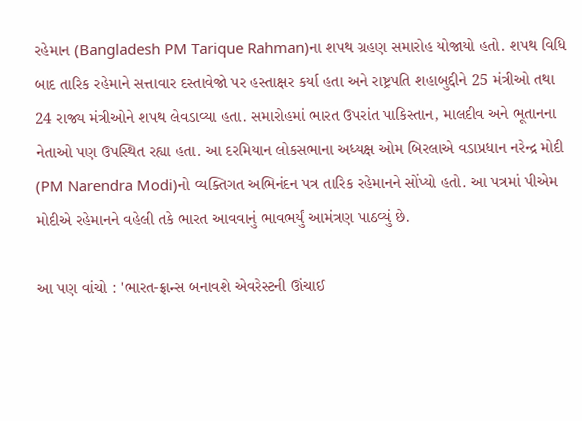રહેમાન (Bangladesh PM Tarique Rahman)ના શપથ ગ્રહણ સમારોહ યોજાયો હતો. શપથ વિધિ બાદ તારિક રહેમાને સત્તાવાર દસ્તાવેજો પર હસ્તાક્ષર કર્યા હતા અને રાષ્ટ્રપતિ શહાબુદ્દીને 25 મંત્રીઓ તથા 24 રાજ્ય મંત્રીઓને શપથ લેવડાવ્યા હતા. સમારોહમાં ભારત ઉપરાંત પાકિસ્તાન, માલદીવ અને ભૂતાનના નેતાઓ પણ ઉપસ્થિત રહ્યા હતા. આ દરમિયાન લોકસભાના અધ્યક્ષ ઓમ બિરલાએ વડાપ્રધાન નરેન્દ્ર મોદી (PM Narendra Modi)નો વ્યક્તિગત અભિનંદન પત્ર તારિક રહેમાનને સોંપ્યો હતો. આ પત્રમાં પીએમ મોદીએ રહેમાનને વહેલી તકે ભારત આવવાનું ભાવભર્યું આમંત્રણ પાઠવ્યું છે.

આ પણ વાંચો : 'ભારત-ફ્રાન્સ બનાવશે એવરેસ્ટની ઊંચાઈ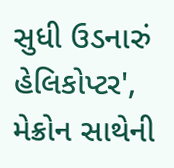સુધી ઉડનારું હેલિકોપ્ટર', મેક્રોન સાથેની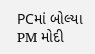PCમાં બોલ્યા PM મોદી